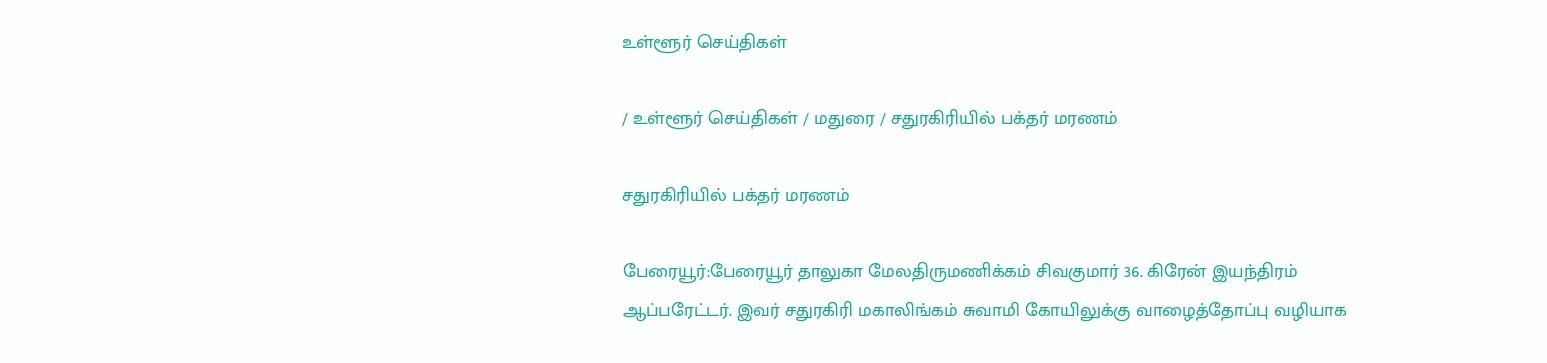உள்ளூர் செய்திகள்

/ உள்ளூர் செய்திகள் / மதுரை / சதுரகிரியில் பக்தர் மரணம்

சதுரகிரியில் பக்தர் மரணம்

பேரையூர்:பேரையூர் தாலுகா மேலதிருமணிக்கம் சிவகுமார் 36. கிரேன் இயந்திரம் ஆப்பரேட்டர். இவர் சதுரகிரி மகாலிங்கம் சுவாமி கோயிலுக்கு வாழைத்தோப்பு வழியாக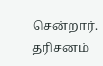சென்றார். தரிசனம்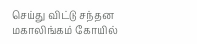செய்து விட்டு சந்தன மகாலிங்கம் கோயில்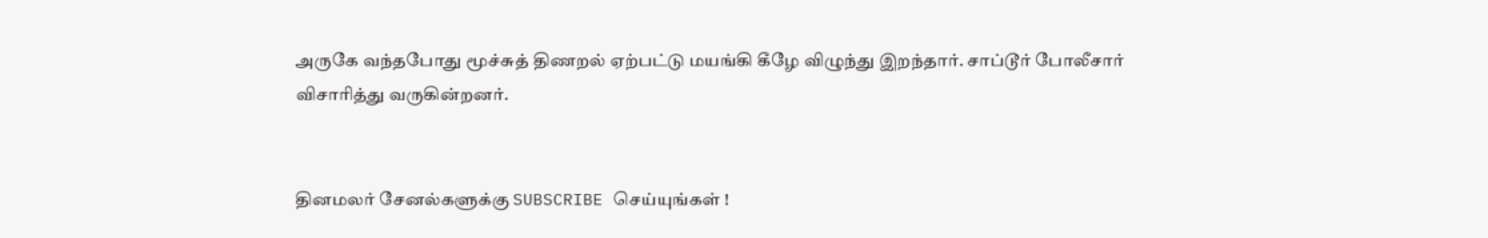அருகே வந்தபோது மூச்சுத் திணறல் ஏற்பட்டு மயங்கி கீழே விழுந்து இறந்தார். சாப்டூர் போலீசார் விசாரித்து வருகின்றனர்.


தினமலர் சேனல்களுக்கு SUBSCRIBE செய்யுங்கள் !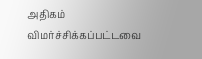அதிகம் விமர்ச்சிக்கப்பட்டவை